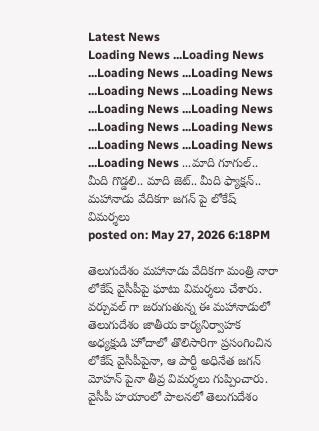Latest News
Loading News ...Loading News ...Loading News ...Loading News ...Loading News ...Loading News ...Loading News ...Loading News ...Loading News ...Loading News ...Loading News ...Loading News ...Loading News ...మాది గూగుల్.. మీది గొడ్డలి.. మాది జెట్.. మీది ఫ్యాక్షన్.. మహానాడు వేదికగా జగన్ పై లోకేష్ విమర్శలు
posted on: May 27, 2026 6:18PM

తెలుగుదేశం మహానాడు వేదికగా మంత్రి నారా లోకేష్ వైసీపీపై ఘాటు విమర్శలు చేశారు. వర్చువల్ గా జరుగుతున్న ఈ మహానాడులో తెలుగుదేశం జాతీయ కార్యనిర్వాహక అధ్యక్షుడి హోదాలో తొలిసారిగా ప్రసంగించిన లోకేష్ వైసీపీపైనా, ఆ పార్టీ అధినేత జగన్ మోహన్ పైనా తీవ్ర విమర్శలు గుప్పించారు. వైసీపీ హయాంలో పాలనలో తెలుగుదేశం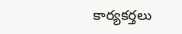కార్యకర్తలు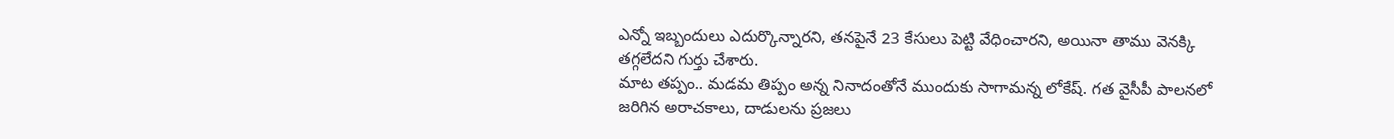ఎన్నో ఇబ్బందులు ఎదుర్కొన్నారని, తనపైనే 23 కేసులు పెట్టి వేధించారని, అయినా తాము వెనక్కి తగ్గలేదని గుర్తు చేశారు.
మాట తప్పం.. మడమ తిప్పం అన్న నినాదంతోనే ముందుకు సాగామన్న లోకేష్. గత వైసీపీ పాలనలో జరిగిన అరాచకాలు, దాడులను ప్రజలు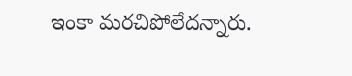ఇంకా మరచిపోలేదన్నారు.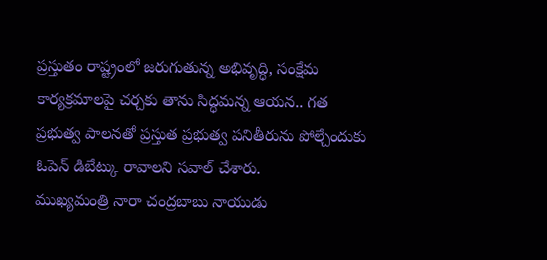ప్రస్తుతం రాష్ట్రంలో జరుగుతున్న అభివృద్ధి, సంక్షేమ కార్యక్రమాలపై చర్చకు తాను సిద్ధమన్న ఆయన.. గత ప్రభుత్వ పాలనతో ప్రస్తుత ప్రభుత్వ పనితీరును పోల్చేందుకు ఓపెన్ డిబేట్కు రావాలని సవాల్ చేశారు.
ముఖ్యమంత్రి నారా చంద్రబాబు నాయుడు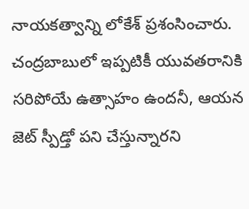నాయకత్వాన్ని లోకేశ్ ప్రశంసించారు. చంద్రబాబులో ఇప్పటికీ యువతరానికి సరిపోయే ఉత్సాహం ఉందనీ, ఆయన జెట్ స్పీడ్తో పని చేస్తున్నారని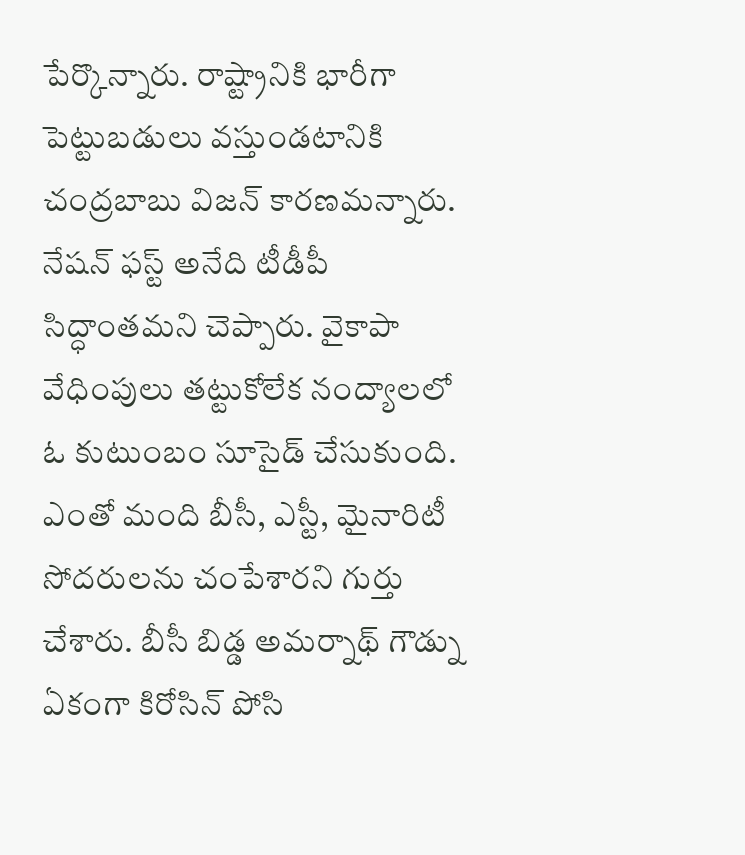పేర్కొన్నారు. రాష్ట్రానికి భారీగా పెట్టుబడులు వస్తుండటానికి చంద్రబాబు విజన్ కారణమన్నారు. నేషన్ ఫస్ట్ అనేది టీడీపీ సిద్ధాంతమని చెప్పారు. వైకాపా వేధింపులు తట్టుకోలేక నంద్యాలలో ఓ కుటుంబం సూసైడ్ చేసుకుంది. ఎంతో మంది బీసీ, ఎస్టీ, మైనారిటీ సోదరులను చంపేశారని గుర్తు చేశారు. బీసీ బిడ్డ అమర్నాథ్ గౌడ్ను ఏకంగా కిరోసిన్ పోసి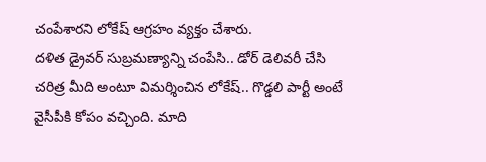చంపేశారని లోకేష్ ఆగ్రహం వ్యక్తం చేశారు.
దళిత డ్రైవర్ సుబ్రమణ్యాన్ని చంపేసి.. డోర్ డెలివరీ చేసి చరిత్ర మీది అంటూ విమర్శించిన లోకేష్.. గొడ్డలి పార్టీ అంటే వైసీపీకి కోపం వచ్చింది. మాది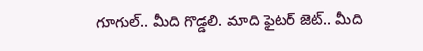గూగుల్.. మీది గొడ్డలి. మాది ఫైటర్ జెట్.. మీది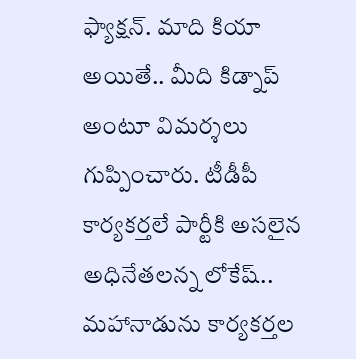ఫ్యాక్షన్. మాది కియా అయితే.. మీది కిడ్నాప్ అంటూ విమర్శలు గుప్పించారు. టీడీపీ కార్యకర్తలే పార్టీకి అసలైన అధినేతలన్న లోకేష్.. మహానాడును కార్యకర్తల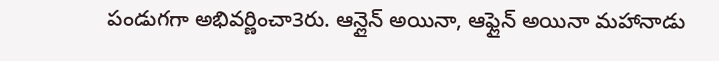పండుగగా అభివర్ణించా3రు. ఆన్లైన్ అయినా, ఆఫ్లైన్ అయినా మహానాడు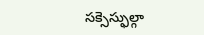సక్సెస్ఫుల్గా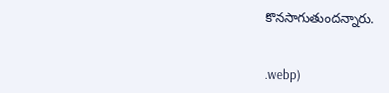కొనసాగుతుందన్నారు.


.webp)